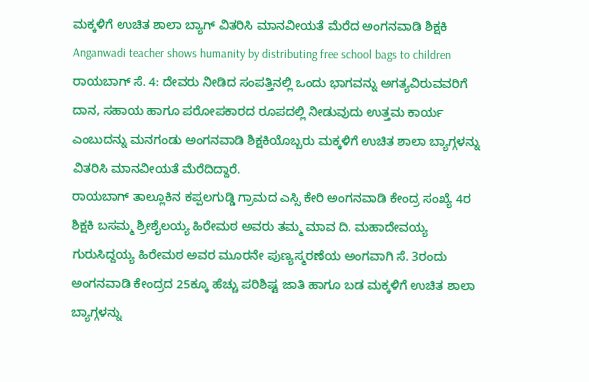ಮಕ್ಕಳಿಗೆ ಉಚಿತ ಶಾಲಾ ಬ್ಯಾಗ್ ವಿತರಿಸಿ ಮಾನವೀಯತೆ ಮೆರೆದ ಅಂಗನವಾಡಿ ಶಿಕ್ಷಕಿ
Anganwadi teacher shows humanity by distributing free school bags to children
ರಾಯಬಾಗ್ ಸೆ. 4: ದೇವರು ನೀಡಿದ ಸಂಪತ್ತಿನಲ್ಲಿ ಒಂದು ಭಾಗವನ್ನು ಅಗತ್ಯವಿರುವವರಿಗೆ ದಾನ, ಸಹಾಯ ಹಾಗೂ ಪರೋಪಕಾರದ ರೂಪದಲ್ಲಿ ನೀಡುವುದು ಉತ್ತಮ ಕಾರ್ಯ ಎಂಬುದನ್ನು ಮನಗಂಡು ಅಂಗನವಾಡಿ ಶಿಕ್ಷಕಿಯೊಬ್ಬರು ಮಕ್ಕಳಿಗೆ ಉಚಿತ ಶಾಲಾ ಬ್ಯಾಗ್ಗಳನ್ನು ವಿತರಿಸಿ ಮಾನವೀಯತೆ ಮೆರೆದಿದ್ದಾರೆ.
ರಾಯಬಾಗ್ ತಾಲ್ಲೂಕಿನ ಕಪ್ಪಲಗುಡ್ಡಿ ಗ್ರಾಮದ ಎಸ್ಸಿ ಕೇರಿ ಅಂಗನವಾಡಿ ಕೇಂದ್ರ ಸಂಖ್ಯೆ 4ರ ಶಿಕ್ಷಕಿ ಬಸಮ್ಮ ಶ್ರೀಶೈಲಯ್ಯ ಹಿರೇಮಠ ಅವರು ತಮ್ಮ ಮಾವ ದಿ. ಮಹಾದೇವಯ್ಯ ಗುರುಸಿದ್ದಯ್ಯ ಹಿರೇಮಠ ಅವರ ಮೂರನೇ ಪುಣ್ಯಸ್ಮರಣೆಯ ಅಂಗವಾಗಿ ಸೆ. 3ರಂದು ಅಂಗನವಾಡಿ ಕೇಂದ್ರದ 25ಕ್ಕೂ ಹೆಚ್ಚು ಪರಿಶಿಷ್ಟ ಜಾತಿ ಹಾಗೂ ಬಡ ಮಕ್ಕಳಿಗೆ ಉಚಿತ ಶಾಲಾ ಬ್ಯಾಗ್ಗಳನ್ನು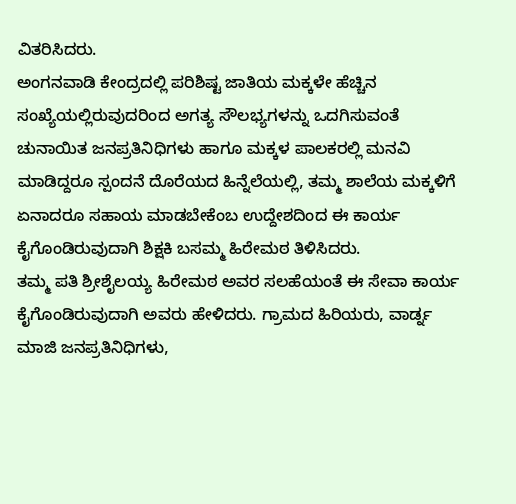ವಿತರಿಸಿದರು.
ಅಂಗನವಾಡಿ ಕೇಂದ್ರದಲ್ಲಿ ಪರಿಶಿಷ್ಟ ಜಾತಿಯ ಮಕ್ಕಳೇ ಹೆಚ್ಚಿನ ಸಂಖ್ಯೆಯಲ್ಲಿರುವುದರಿಂದ ಅಗತ್ಯ ಸೌಲಭ್ಯಗಳನ್ನು ಒದಗಿಸುವಂತೆ ಚುನಾಯಿತ ಜನಪ್ರತಿನಿಧಿಗಳು ಹಾಗೂ ಮಕ್ಕಳ ಪಾಲಕರಲ್ಲಿ ಮನವಿ ಮಾಡಿದ್ದರೂ ಸ್ಪಂದನೆ ದೊರೆಯದ ಹಿನ್ನೆಲೆಯಲ್ಲಿ, ತಮ್ಮ ಶಾಲೆಯ ಮಕ್ಕಳಿಗೆ ಏನಾದರೂ ಸಹಾಯ ಮಾಡಬೇಕೆಂಬ ಉದ್ದೇಶದಿಂದ ಈ ಕಾರ್ಯ ಕೈಗೊಂಡಿರುವುದಾಗಿ ಶಿಕ್ಷಕಿ ಬಸಮ್ಮ ಹಿರೇಮಠ ತಿಳಿಸಿದರು.
ತಮ್ಮ ಪತಿ ಶ್ರೀಶೈಲಯ್ಯ ಹಿರೇಮಠ ಅವರ ಸಲಹೆಯಂತೆ ಈ ಸೇವಾ ಕಾರ್ಯ ಕೈಗೊಂಡಿರುವುದಾಗಿ ಅವರು ಹೇಳಿದರು. ಗ್ರಾಮದ ಹಿರಿಯರು, ವಾರ್ಡ್ನ ಮಾಜಿ ಜನಪ್ರತಿನಿಧಿಗಳು,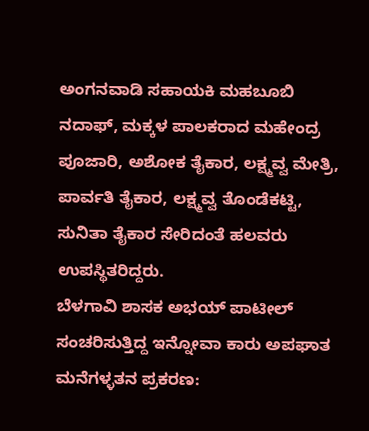ಅಂಗನವಾಡಿ ಸಹಾಯಕಿ ಮಹಬೂಬಿ ನದಾಫ್, ಮಕ್ಕಳ ಪಾಲಕರಾದ ಮಹೇಂದ್ರ ಪೂಜಾರಿ, ಅಶೋಕ ತೈಕಾರ, ಲಕ್ಷ್ಮವ್ವ ಮೇತ್ರಿ, ಪಾರ್ವತಿ ತೈಕಾರ, ಲಕ್ಷ್ಮವ್ವ ತೊಂಡೆಕಟ್ಟಿ, ಸುನಿತಾ ತೈಕಾರ ಸೇರಿದಂತೆ ಹಲವರು ಉಪಸ್ಥಿತರಿದ್ದರು.
ಬೆಳಗಾವಿ ಶಾಸಕ ಅಭಯ್ ಪಾಟೀಲ್ ಸಂಚರಿಸುತ್ತಿದ್ದ ಇನ್ನೋವಾ ಕಾರು ಅಪಘಾತ
ಮನೆಗಳ್ಳತನ ಪ್ರಕರಣ: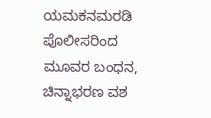ಯಮಕನಮರಡಿ ಪೊಲೀಸರಿಂದ ಮೂವರ ಬಂಧನ, ಚಿನ್ನಾಭರಣ ವಶ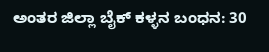ಅಂತರ ಜಿಲ್ಲಾ ಬೈಕ್ ಕಳ್ಳನ ಬಂಧನ: 30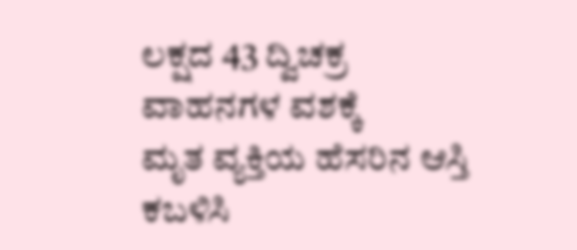ಲಕ್ಷದ 43 ದ್ವಿಚಕ್ರ ವಾಹನಗಳ ವಶಕ್ಕೆ
ಮೃತ ವ್ಯಕ್ತಿಯ ಹೆಸರಿನ ಆಸ್ತಿ ಕಬಳಿಸಿ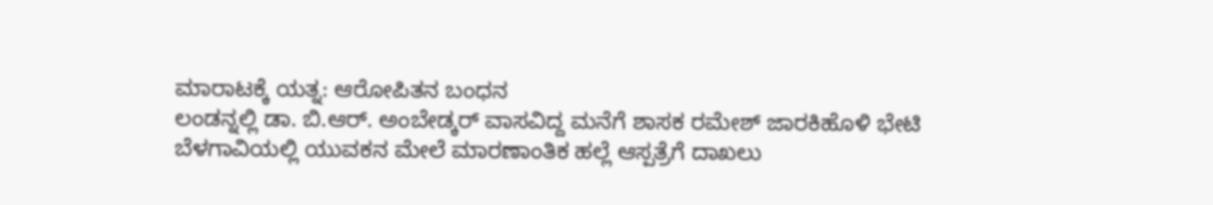ಮಾರಾಟಕ್ಕೆ ಯತ್ನ: ಆರೋಪಿತನ ಬಂಧನ
ಲಂಡನ್ನಲ್ಲಿ ಡಾ. ಬಿ.ಆರ್. ಅಂಬೇಡ್ಕರ್ ವಾಸವಿದ್ದ ಮನೆಗೆ ಶಾಸಕ ರಮೇಶ್ ಜಾರಕಿಹೊಳಿ ಭೇಟಿ
ಬೆಳಗಾವಿಯಲ್ಲಿ ಯುವಕನ ಮೇಲೆ ಮಾರಣಾಂತಿಕ ಹಲ್ಲೆ ಆಸ್ಪತ್ರೆಗೆ ದಾಖಲು